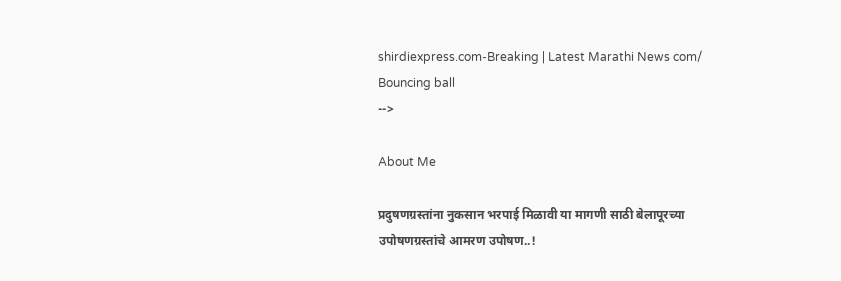shirdiexpress.com-Breaking | Latest Marathi News com/
Bouncing ball
-->

About Me

प्रदुषणग्रस्तांना नुकसान भरपाई मिळावी या मागणी साठी बेलापूरच्या उपोषणग्रस्तांचे आमरण उपोषण..!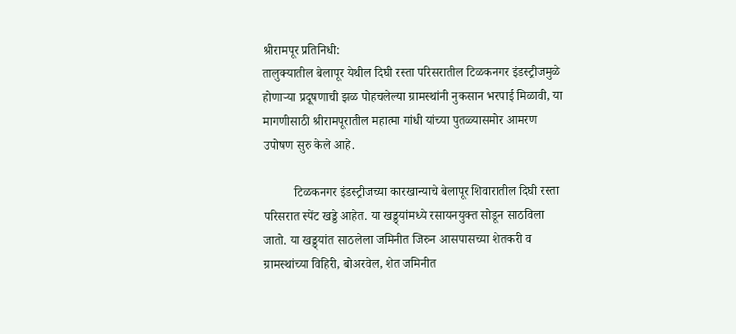श्रीरामपूर प्रतिनिधी:
तालुक्यातील बेलापूर येथील दिघी रस्ता परिसरातील टिळकनगर इंडस्ट्रीजमुळे होणाऱ्या प्रदूषणाची झळ पोहचलेल्या ग्रामस्थांनी नुकसान भरपाई मिळावी, या मागणीसाठी श्रीरामपूरातील महात्मा गांधी यांच्या पुतळ्यासमोर आमरण उपोषण सुरु केले आहे.

          टिळकनगर इंडस्ट्रीजच्या कारखान्याचे बेलापूर शिवारातील दिघी रस्ता परिसरात स्पेंट खड्डे आहेत. या खड्ड्यांमध्ये रसायनयुक्त सोडून साठविला जातो. या खड्ड्यांत साठलेला जमिनीत जिरुन आसपासच्या शेतकरी व ग्रामस्थांच्या विहिरी, बोअरवेल, शेत जमिनीत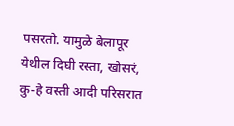पसरतो. यामुळे बेलापूर येथील दिघी रस्ता, खोसरं, कु-हे वस्ती आदी परिसरात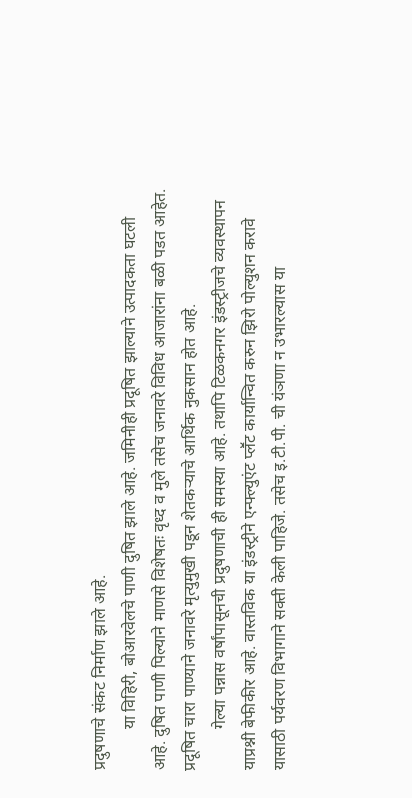प्रदुषणाचे संकट निर्माण झाले आहे.
          या विहिरी, बोआरवेलचे पाणी दुषित झाले आहे. जमिनीही प्रदूषित झाल्याने उत्पादकता घटली आहे. दुषित पाणी पिल्याने माणसे विशेषतः वृध्द व मुले तसेच जनावरे विविध आजारांना बळी पडत आहेत. प्रदूषित चारा पाण्याने जनावरे मृत्युमुखी पडून शेतकऱ्याचे आर्थिक नुकसान होत आहे.
          गेल्या पन्नास वर्षांपासूनची प्रदुषणाची ही समस्या आहे. तथापि टिळकनगर इंडस्ट्रीजचे व्यवस्थापन याप्रश्नी बेफीकीर आहे. वास्तविक या इंडस्ट्रीने एन्फ्ल्युएंट प्लॕट कार्यान्वित करुन झिरो पोल्युशन करावे यासाठी पर्यवरण विभागाने सक्ती केली पाहिजे. तसेच इ.टी.पी. ची यंञणा न उभारल्यास या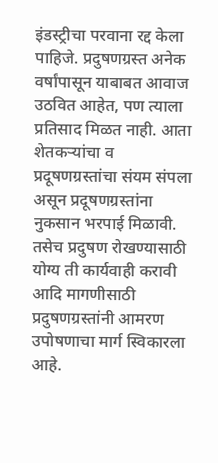इंडस्ट्रीचा परवाना रद्द केला पाहिजे. प्रदुषणग्रस्त अनेक वर्षांपासून याबाबत आवाज उठवित आहेत, पण त्याला प्रतिसाद मिळत नाही. आता शेतकऱ्यांचा व प्रदूषणग्रस्तांचा संयम संपला असून प्रदूषणग्रस्तांना नुकसान भरपाई मिळावी. तसेच प्रदुषण रोखण्यासाठी योग्य ती कार्यवाही करावी आदि मागणीसाठी प्रदुषणग्रस्तांनी आमरण उपोषणाचा मार्ग स्विकारला आहे.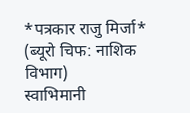*पत्रकार राजु मिर्जा*
(ब्यूरो चिफ: नाशिक विभाग)
स्वाभिमानी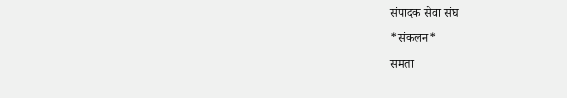संपादक सेवा संघ
*संकलन*
समता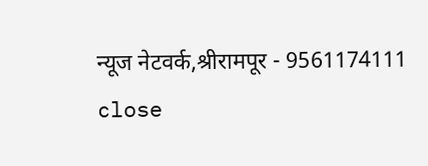न्यूज नेटवर्क,श्रीरामपूर - 9561174111
close